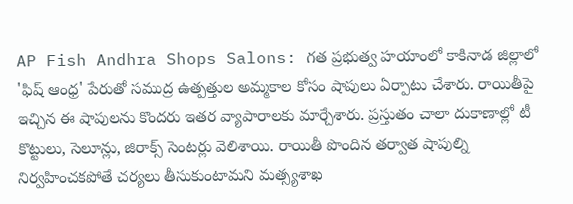AP Fish Andhra Shops Salons: గత ప్రభుత్వ హయాంలో కాకినాడ జిల్లాలో 'ఫిష్ ఆంధ్ర' పేరుతో సముద్ర ఉత్పత్తుల అమ్మకాల కోసం షాపులు ఏర్పాటు చేశారు. రాయితీపై ఇచ్చిన ఈ షాపులను కొందరు ఇతర వ్యాపారాలకు మార్చేశారు. ప్రస్తుతం చాలా దుకాణాల్లో టీ కొట్టులు, సెలూన్లు, జిరాక్స్ సెంటర్లు వెలిశాయి. రాయితీ పొందిన తర్వాత షాపుల్ని నిర్వహించకపోతే చర్యలు తీసుకుంటామని మత్స్యశాఖ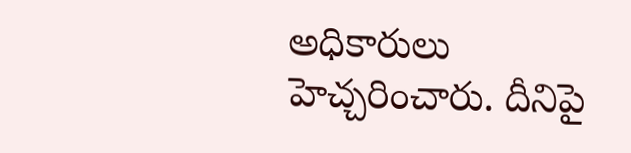అధికారులు హెచ్చరించారు. దీనిపై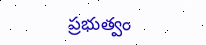ప్రభుత్వం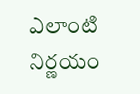ఎలాంటి నిర్ణయం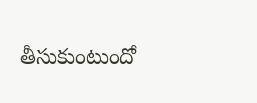తీసుకుంటుందో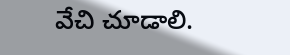వేచి చూడాలి.